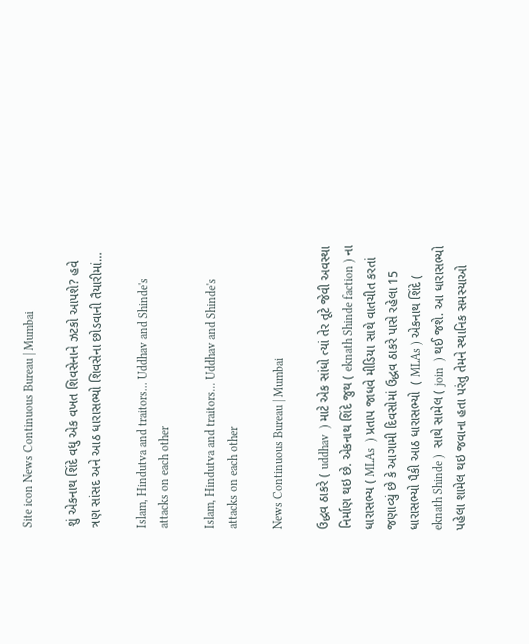Site icon News Continuous Bureau | Mumbai

શું એકનાથ શિંદે વધુ એક વખત શિવસેનાને ઝટકો આપશે? હવે ત્રણ સાંસદ અને આઠ ધારાસભ્યો શિવસેના છોડવાની તૈયારીમાં…

Islam, Hindutva and traitors... Uddhav and Shinde's attacks on each other

Islam, Hindutva and traitors... Uddhav and Shinde's attacks on each other

News Continuous Bureau | Mumbai

ઉદ્ધવ ઠાકરે ( uddhav  ) માટે એક સાંધો ત્યાં તેર તૂટે જેવી અવસ્થા નિર્માણ થઇ છે. એકનાથ શિંદે જુથ ( eknath Shinde faction ) ના ધારાસભ્ય ( MLAs  ) પ્રતાપ જાધવે મીડિયા સાથે વાતચીત કરતાં જણાવ્યું છે કે આગામી દિવસોમાં ઉદ્ધવ ઠાકરે પાસે રહેલા 15 ધારાસભ્યો પૈકી આઠ ધારાસભ્યો  ( MLAs ) એકનાથ શિંદે ( eknath Shinde )  સાથે સામેલ ( join  ) થઈ જશે. આ ધારાસભ્યો પહેલા શામેલ થઇ જવાના હતા પરંતુ તેમને સ્થાનિક સમસ્યાઓ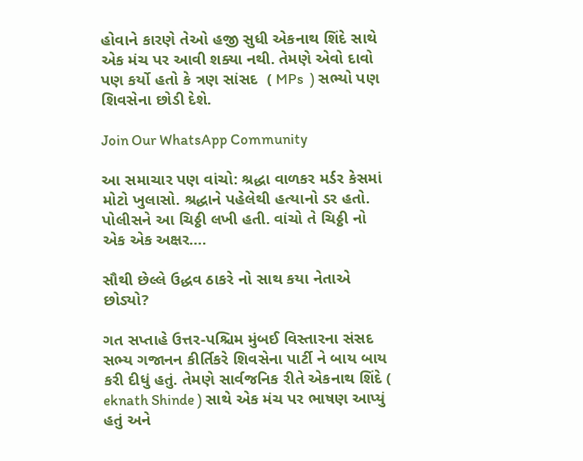હોવાને કારણે તેઓ હજી સુધી એકનાથ શિંદે સાથે એક મંચ પર આવી શક્યા નથી. તેમણે એવો દાવો પણ કર્યો હતો કે ત્રણ સાંસદ  ( MPs  ) સભ્યો પણ શિવસેના છોડી દેશે.

Join Our WhatsApp Community

આ સમાચાર પણ વાંચો: શ્રદ્ધા વાળકર મર્ડર કેસમાં મોટો ખુલાસો. શ્રદ્ધાને પહેલેથી હત્યાનો ડર હતો. પોલીસને આ ચિઠ્ઠી લખી હતી. વાંચો તે ચિઠ્ઠી નો એક એક અક્ષર….

સૌથી છેલ્લે ઉદ્ધવ ઠાકરે નો સાથ કયા નેતાએ છોડ્યો?

ગત સપ્તાહે ઉત્તર-પશ્ચિમ મુંબઈ વિસ્તારના સંસદ સભ્ય ગજાનન કીર્તિકરે શિવસેના પાર્ટી ને બાય બાય કરી દીધું હતું. તેમણે સાર્વજનિક રીતે એકનાથ શિંદે ( eknath Shinde ) સાથે એક મંચ પર ભાષણ આપ્યું હતું અને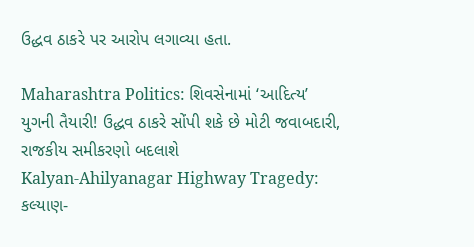ઉદ્ધવ ઠાકરે પર આરોપ લગાવ્યા હતા.

Maharashtra Politics: શિવસેનામાં ‘આદિત્ય’ યુગની તૈયારી! ઉદ્ધવ ઠાકરે સોંપી શકે છે મોટી જવાબદારી, રાજકીય સમીકરણો બદલાશે
Kalyan-Ahilyanagar Highway Tragedy: કલ્યાણ-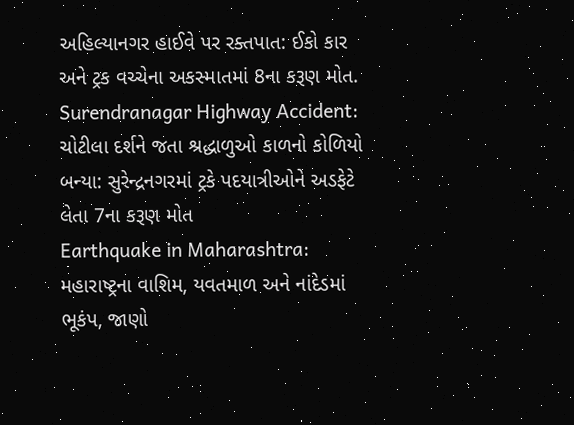અહિલ્યાનગર હાઈવે પર રક્તપાત: ઈકો કાર અને ટ્રક વચ્ચેના અકસ્માતમાં 8ના કરૂણ મોત.
Surendranagar Highway Accident: ચોટીલા દર્શને જતા શ્રદ્ધાળુઓ કાળનો કોળિયો બન્યા: સુરેન્દ્રનગરમાં ટ્રકે પદયાત્રીઓને અડફેટે લેતા 7ના કરૂણ મોત
Earthquake in Maharashtra: મહારાષ્ટ્રના વાશિમ, યવતમાળ અને નાંદેડમાં ભૂકંપ, જાણો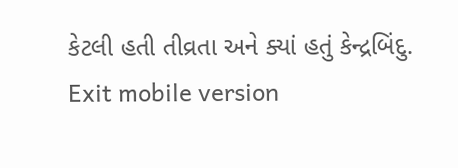કેટલી હતી તીવ્રતા અને ક્યાં હતું કેન્દ્રબિંદુ.
Exit mobile version